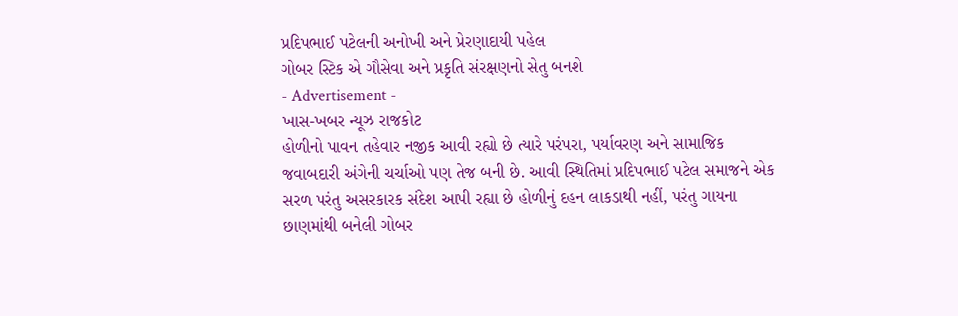પ્રદિપભાઈ પટેલની અનોખી અને પ્રેરણાદાયી પહેલ
ગોબર સ્ટિક એ ગૌસેવા અને પ્રકૃતિ સંરક્ષણનો સેતુ બનશે
- Advertisement -
ખાસ-ખબર ન્યૂઝ રાજકોટ
હોળીનો પાવન તહેવાર નજીક આવી રહ્યો છે ત્યારે પરંપરા, પર્યાવરણ અને સામાજિક જવાબદારી અંગેની ચર્ચાઓ પણ તેજ બની છે. આવી સ્થિતિમાં પ્રદિપભાઈ પટેલ સમાજને એક સરળ પરંતુ અસરકારક સંદેશ આપી રહ્યા છે હોળીનું દહન લાકડાથી નહીં, પરંતુ ગાયના છાણમાંથી બનેલી ગોબર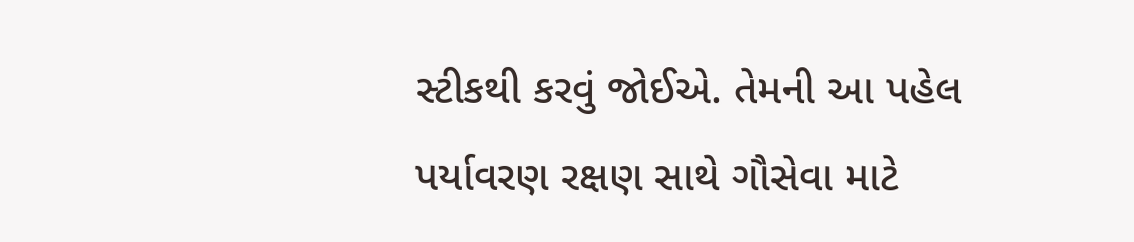સ્ટીકથી કરવું જોઈએ. તેમની આ પહેલ પર્યાવરણ રક્ષણ સાથે ગૌસેવા માટે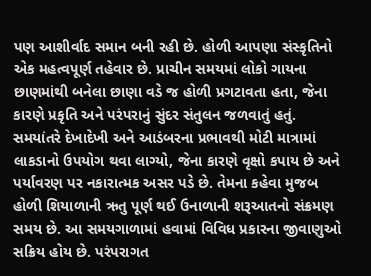પણ આશીર્વાદ સમાન બની રહી છે. હોળી આપણા સંસ્કૃતિનો એક મહત્વપૂર્ણ તહેવાર છે. પ્રાચીન સમયમાં લોકો ગાયના છાણમાંથી બનેલા છાણા વડે જ હોળી પ્રગટાવતા હતા, જેના કારણે પ્રકૃતિ અને પરંપરાનું સુંદર સંતુલન જળવાતું હતું. સમયાંતરે દેખાદેખી અને આડંબરના પ્રભાવથી મોટી માત્રામાં લાકડાનો ઉપયોગ થવા લાગ્યો, જેના કારણે વૃક્ષો કપાય છે અને પર્યાવરણ પર નકારાત્મક અસર પડે છે. તેમના કહેવા મુજબ હોળી શિયાળાની ઋતુ પૂર્ણ થઈ ઉનાળાની શરૂઆતનો સંક્રમણ સમય છે. આ સમયગાળામાં હવામાં વિવિધ પ્રકારના જીવાણુઓ સક્રિય હોય છે. પરંપરાગત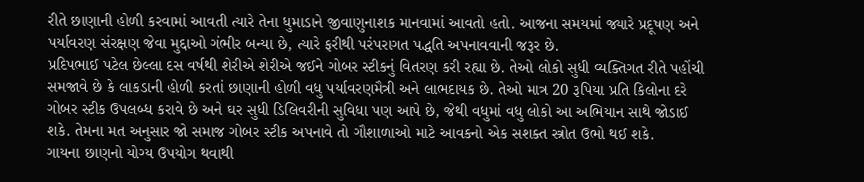રીતે છાણાની હોળી કરવામાં આવતી ત્યારે તેના ધુમાડાને જીવાણુનાશક માનવામાં આવતો હતો. આજના સમયમાં જ્યારે પ્રદૂષણ અને પર્યાવરણ સંરક્ષણ જેવા મુદ્દાઓ ગંભીર બન્યા છે, ત્યારે ફરીથી પરંપરાગત પદ્ધતિ અપનાવવાની જરૂર છે.
પ્રદિપભાઈ પટેલ છેલ્લા દસ વર્ષથી શેરીએ શેરીએ જઈને ગોબર સ્ટીકનું વિતરણ કરી રહ્યા છે. તેઓ લોકો સુધી વ્યક્તિગત રીતે પહોંચી સમજાવે છે કે લાકડાની હોળી કરતાં છાણાની હોળી વધુ પર્યાવરણમૈત્રી અને લાભદાયક છે. તેઓ માત્ર 20 રૂપિયા પ્રતિ કિલોના દરે ગોબર સ્ટીક ઉપલબ્ધ કરાવે છે અને ઘર સુધી ડિલિવરીની સુવિધા પણ આપે છે, જેથી વધુમાં વધુ લોકો આ અભિયાન સાથે જોડાઈ શકે. તેમના મત અનુસાર જો સમાજ ગોબર સ્ટીક અપનાવે તો ગૌશાળાઓ માટે આવકનો એક સશક્ત સ્ત્રોત ઉભો થઈ શકે.
ગાયના છાણનો યોગ્ય ઉપયોગ થવાથી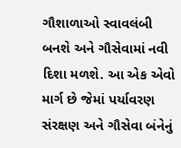ગૌશાળાઓ સ્વાવલંબી બનશે અને ગૌસેવામાં નવી દિશા મળશે. આ એક એવો માર્ગ છે જેમાં પર્યાવરણ સંરક્ષણ અને ગૌસેવા બંનેનું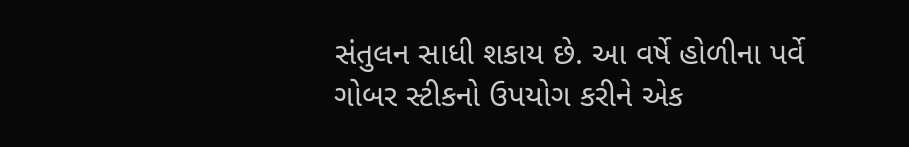સંતુલન સાધી શકાય છે. આ વર્ષે હોળીના પર્વે ગોબર સ્ટીકનો ઉપયોગ કરીને એક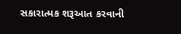સકારાત્મક શરૂઆત કરવાની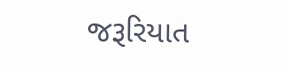જરૂરિયાત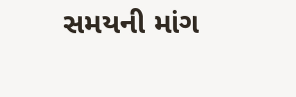સમયની માંગ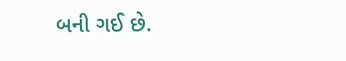બની ગઈ છે.